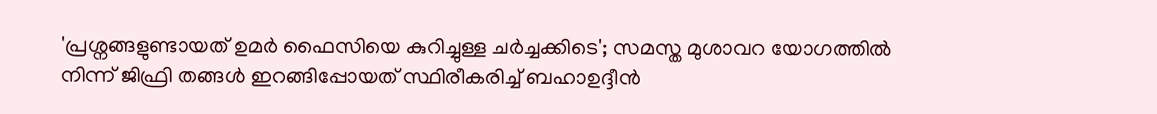'പ്രശ്നങ്ങളുണ്ടായത് ഉമർ ഫൈസിയെ കുറിച്ചുള്ള ചർച്ചക്കിടെ'; സമസ്ത മുശാവറ യോഗത്തിൽ നിന്ന് ജിഫ്രി തങ്ങൾ ഇറങ്ങിപ്പോയത് സ്ഥിരീകരിച്ച് ബഹാഉദ്ദീൻ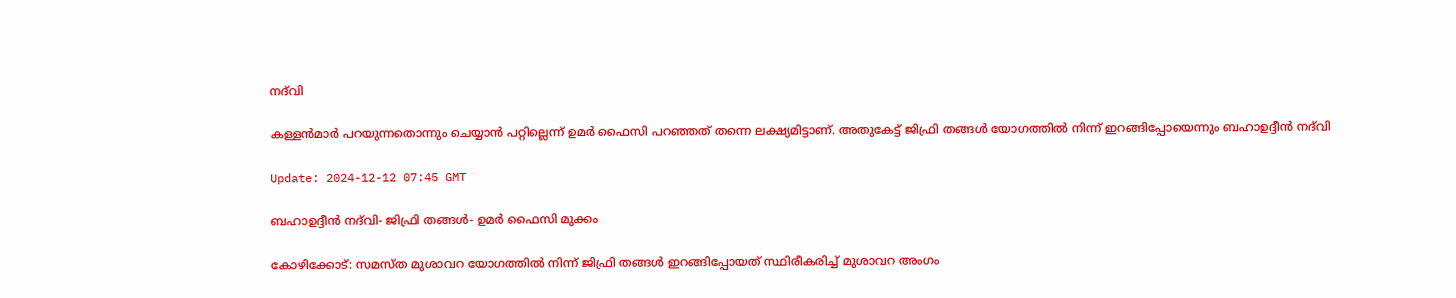നദ്‌വി

കള്ളൻമാർ പറയുന്നതൊന്നും ചെയ്യാൻ പറ്റില്ലെന്ന് ഉമർ ഫൈസി പറഞ്ഞത് തന്നെ ലക്ഷ്യമിട്ടാണ്. അതുകേട്ട് ജിഫ്രി തങ്ങൾ യോഗത്തിൽ നിന്ന് ഇറങ്ങിപ്പോയെന്നും ബഹാഉദ്ദീൻ നദ്‌വി

Update: 2024-12-12 07:45 GMT

ബഹാഉദ്ദീൻ നദ്‌വി- ജിഫ്രി തങ്ങള്‍- ഉമര്‍ ഫൈസി മുക്കം

കോഴിക്കോട്: സമസ്ത മുശാവറ യോഗത്തിൽ നിന്ന് ജിഫ്രി തങ്ങൾ ഇറങ്ങിപ്പോയത് സ്ഥിരീകരിച്ച് മുശാവറ അംഗം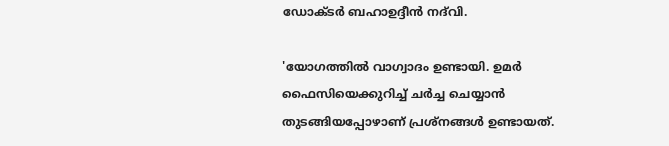ഡോക്ടർ ബഹാഉദ്ദീൻ നദ്‌വി.

'യോഗത്തിൽ വാഗ്വാദം ഉണ്ടായി. ഉമർ ഫൈസിയെക്കുറിച്ച് ചർച്ച ചെയ്യാൻ തുടങ്ങിയപ്പോഴാണ് പ്രശ്നങ്ങൾ ഉണ്ടായത്.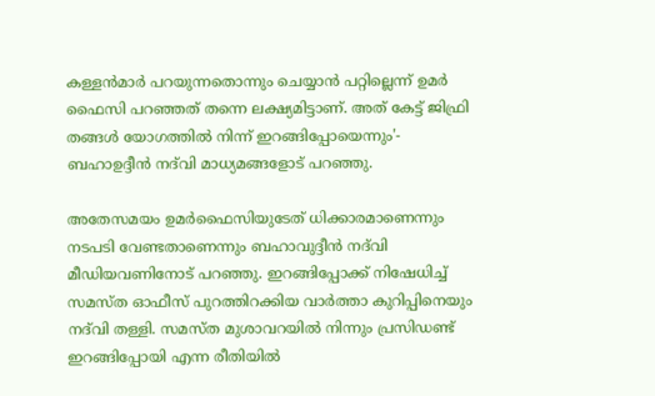കള്ളൻമാർ പറയുന്നതൊന്നും ചെയ്യാൻ പറ്റില്ലെന്ന് ഉമർ ഫൈസി പറഞ്ഞത് തന്നെ ലക്ഷ്യമിട്ടാണ്. അത് കേട്ട് ജിഫ്രി തങ്ങൾ യോഗത്തിൽ നിന്ന് ഇറങ്ങിപ്പോയെന്നും'- ബഹാഉദ്ദീൻ നദ്‌വി മാധ്യമങ്ങളോട് പറഞ്ഞു.

അതേസമയം ഉമർഫൈസിയുടേത് ധിക്കാരമാണെന്നും നടപടി വേണ്ടതാണെന്നും ബഹാവുദ്ദീന്‍ നദ്‌വി മീഡിയവണിനോട് പറഞ്ഞു. ഇറങ്ങിപ്പോക്ക് നിഷേധിച്ച് സമസ്ത ഓഫീസ് പുറത്തിറക്കിയ വാർത്താ കുറിപ്പിനെയും നദ്‌വി തള്ളി. സമസ്ത മുശാവറയിൽ നിന്നും പ്രസിഡണ്ട്‌  ഇറങ്ങിപ്പോയി എന്ന രീതിയില്‍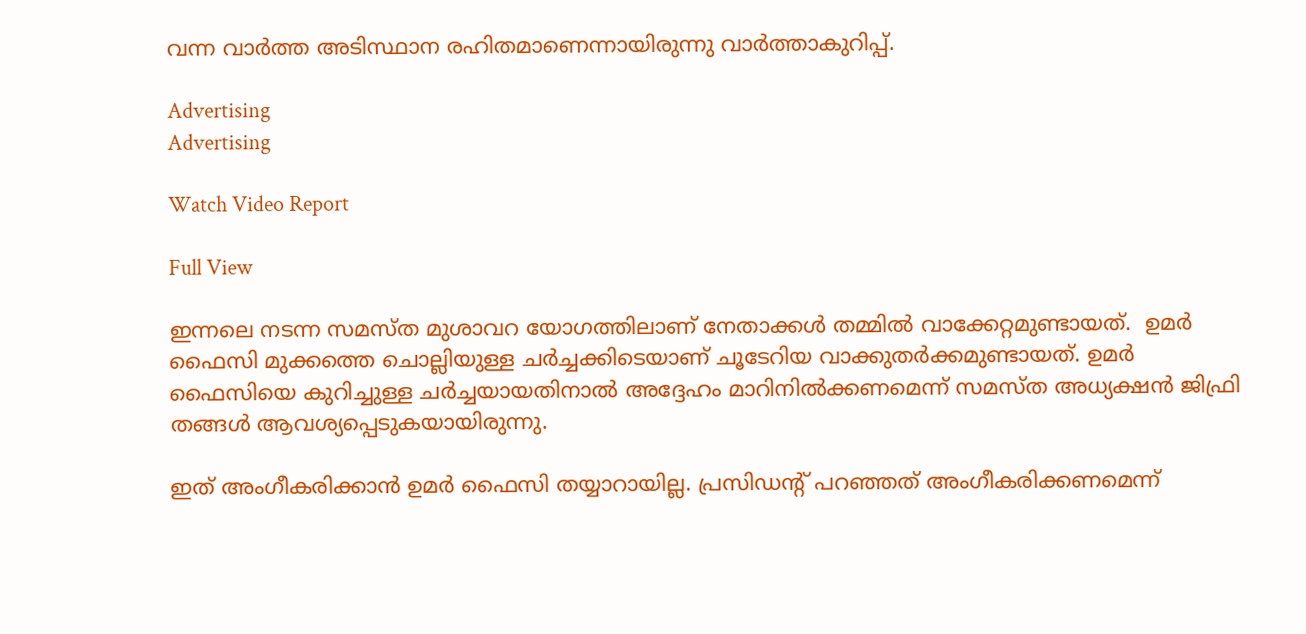വന്ന വാർത്ത അടിസ്ഥാന രഹിതമാണെന്നായിരുന്നു വാര്‍ത്താകുറിപ്പ്.

Advertising
Advertising

Watch Video Report

Full View

ഇന്നലെ നടന്ന സമസ്ത മുശാവറ യോഗത്തിലാണ് നേതാക്കൾ തമ്മിൽ വാക്കേറ്റമുണ്ടായത്.  ഉമർ ഫൈസി മുക്കത്തെ ചൊല്ലിയുള്ള ചർച്ചക്കിടെയാണ് ചൂടേറിയ വാക്കുതർക്കമുണ്ടായത്. ഉമർ ഫൈസിയെ കുറിച്ചുള്ള ചർച്ചയായതിനാൽ അദ്ദേഹം മാറിനിൽക്കണമെന്ന് സമസ്ത അധ്യക്ഷന്‍ ജിഫ്രി തങ്ങൾ ആവശ്യപ്പെടുകയായിരുന്നു.

ഇത് അംഗീകരിക്കാൻ ഉമർ ഫൈസി തയ്യാറായില്ല. പ്രസിഡന്റ് പറഞ്ഞത് അംഗീകരിക്കണമെന്ന്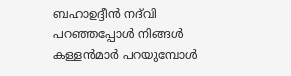ബഹാഉദ്ദീൻ നദ്‌വി പറഞ്ഞപ്പോൾ നിങ്ങൾ കള്ളൻമാർ പറയുമ്പോൾ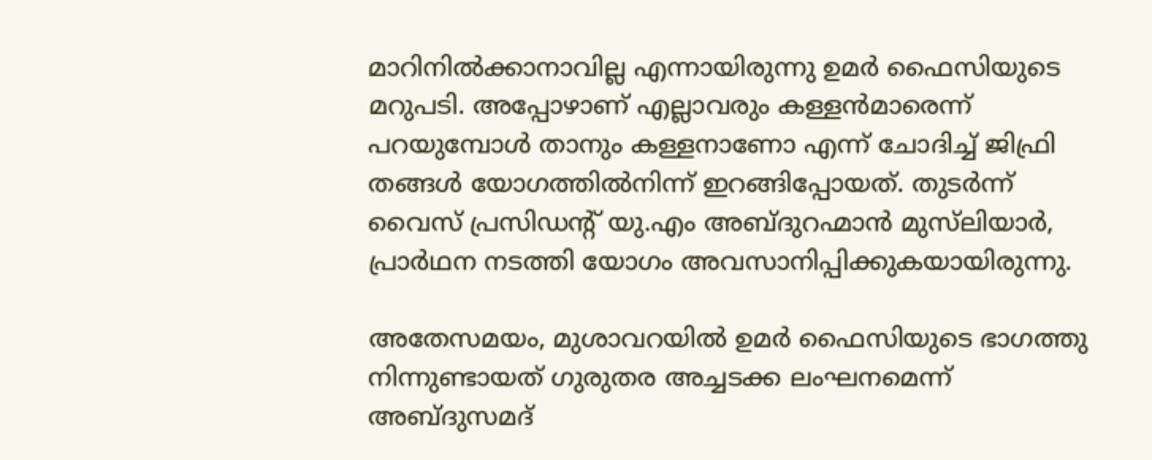മാറിനിൽക്കാനാവില്ല എന്നായിരുന്നു ഉമർ ഫൈസിയുടെ മറുപടി. അപ്പോഴാണ് എല്ലാവരും കള്ളൻമാരെന്ന് പറയുമ്പോൾ താനും കള്ളനാണോ എന്ന് ചോദിച്ച് ജിഫ്രി തങ്ങൾ യോഗത്തിൽനിന്ന് ഇറങ്ങിപ്പോയത്. തുടർന്ന് വൈസ് പ്രസിഡന്റ് യു.എം അബ്ദുറഹ്മാൻ മുസ്‌ലിയാര്‍, പ്രാർഥന നടത്തി യോഗം അവസാനിപ്പിക്കുകയായിരുന്നു.

അതേസമയം, മുശാവറയിൽ ഉമർ ഫൈസിയുടെ ഭാഗത്തു നിന്നുണ്ടായത് ഗുരുതര അച്ചടക്ക ലംഘനമെന്ന് അബ്ദുസമദ്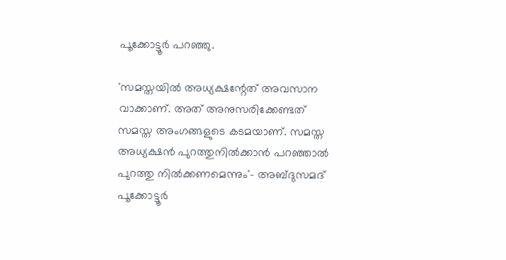പൂക്കോട്ടൂർ പറഞ്ഞു.

'സമസ്തയിൽ അധ്യക്ഷന്റേത് അവസാന വാക്കാണ്. അത് അനുസരിക്കേണ്ടത് സമസ്ത അംഗങ്ങളുടെ കടമയാണ്. സമസ്ത അധ്യക്ഷൻ പുറത്തുനിൽക്കാൻ പറഞ്ഞാൽ പുറത്തു നിൽക്കണമെന്നും'- അബ്ദുസമദ് പൂക്കോട്ടൂർ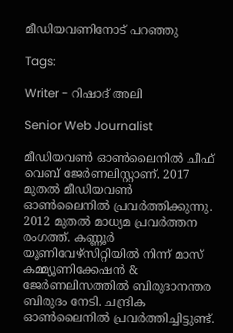മീഡിയവണിനോട് പറഞ്ഞു

Tags:

Writer - റിഷാദ് അലി

Senior Web Journalist

മീഡിയവൺ ഓൺലൈനിൽ ചീഫ് വെബ് ജേർണലിസ്റ്റാണ്. 2017 മുതൽ മീഡിയവൺ ഓൺലൈനിൽ പ്രവർത്തിക്കുന്നു. 2012 മുതൽ മാധ്യമ പ്രവർത്തന രംഗത്ത്. കണ്ണൂര്‍ യൂണിവേഴ്‌സിറ്റിയിൽ നിന്ന് മാസ് കമ്മ്യൂണിക്കേഷന്‍ & ജേര്‍ണലിസത്തില്‍ ബിരുദാനന്തര ബിരുദം നേടി. ചന്ദ്രിക ഓണ്‍ലൈനില്‍ പ്രവര്‍ത്തിച്ചിട്ടുണ്ട്.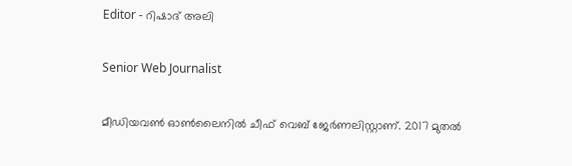Editor - റിഷാദ് അലി

Senior Web Journalist

മീഡിയവൺ ഓൺലൈനിൽ ചീഫ് വെബ് ജേർണലിസ്റ്റാണ്. 2017 മുതൽ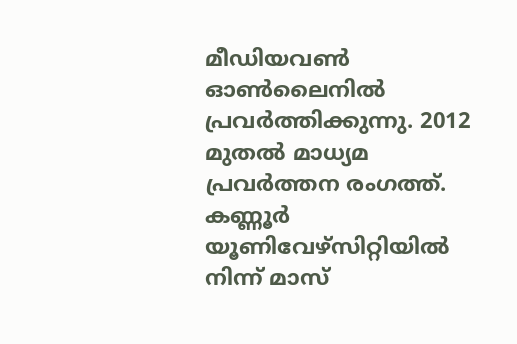മീഡിയവൺ ഓൺലൈനിൽ പ്രവർത്തിക്കുന്നു. 2012 മുതൽ മാധ്യമ പ്രവർത്തന രംഗത്ത്. കണ്ണൂര്‍ യൂണിവേഴ്‌സിറ്റിയിൽ നിന്ന് മാസ്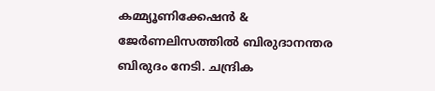കമ്മ്യൂണിക്കേഷന്‍ & ജേര്‍ണലിസത്തില്‍ ബിരുദാനന്തര ബിരുദം നേടി. ചന്ദ്രിക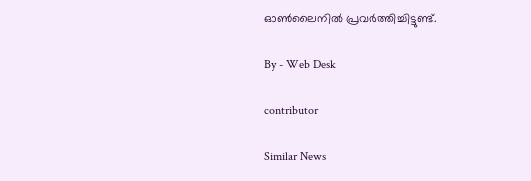ഓണ്‍ലൈനില്‍ പ്രവര്‍ത്തിച്ചിട്ടുണ്ട്.

By - Web Desk

contributor

Similar News